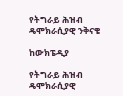የትግራይ ሕዝብ ዴሞክራሲያዊ ንቅናቄ

ከውክፔዲያ

የትግራይ ሕዝብ ዴሞክራሲያዊ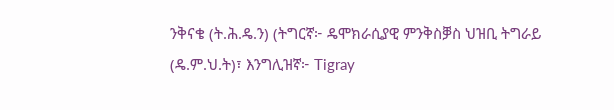ንቅናቄ (ት.ሕ.ዴ.ን) (ትግርኛ፦ ዴሞክራሲያዊ ምንቅስቓስ ህዝቢ ትግራይ (ዴ.ም.ህ.ት)፣ እንግሊዝኛ፦ Tigray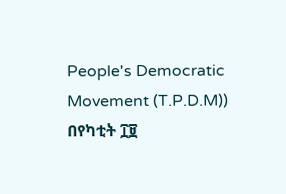People's Democratic Movement (T.P.D.M)) በየካቲት ፲፱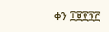ቀን ፲፱፻፺፫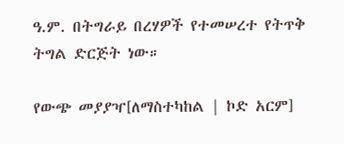ዓ.ም. በትግራይ በረሃዎች የተመሠረተ የትጥቅ ትግል ድርጅት ነው።

የውጭ መያያዣ[ለማስተካከል | ኮድ አርም]